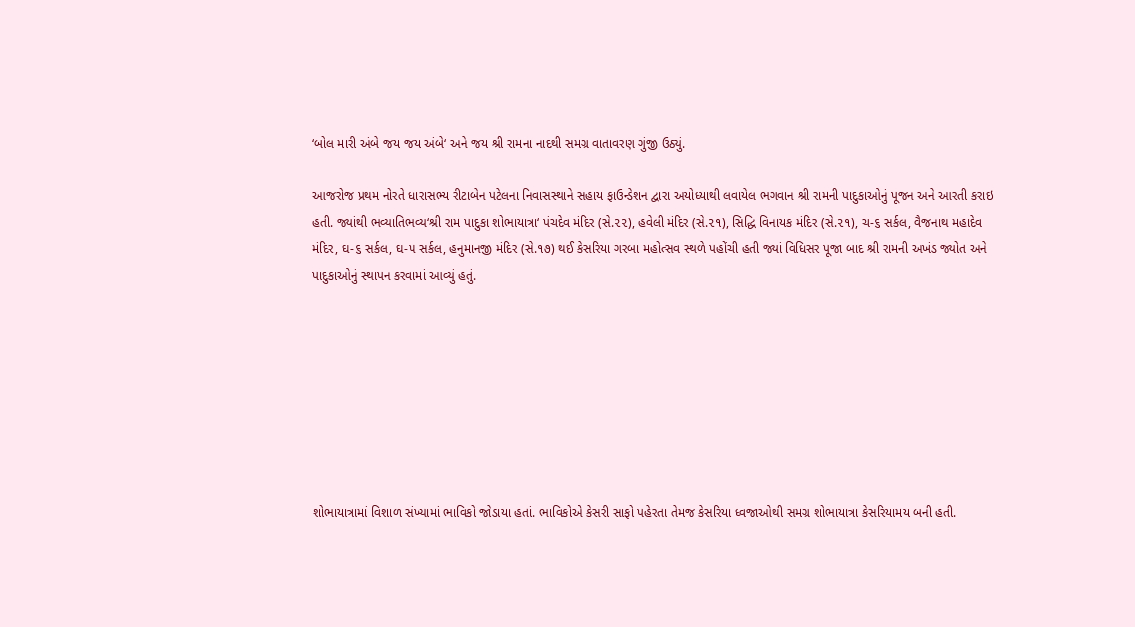‘બોલ મારી અંબે જય જય અંબે‘ અને જય શ્રી રામના નાદથી સમગ્ર વાતાવરણ ગુંજી ઉઠ્યું.

આજરોજ પ્રથમ નોરતે ધારાસભ્ય રીટાબેન પટેલના નિવાસસ્થાને સહાય ફાઉન્ડેશન દ્વારા અયોધ્યાથી લવાયેલ ભગવાન શ્રી રામની પાદુકાઓનું પૂજન અને આરતી કરાઇ હતી. જ્યાંથી ભવ્યાતિભવ્ય‘શ્રી રામ પાદુકા શોભાયાત્રા‘ પંચદેવ મંદિર (સે.૨૨), હવેલી મંદિર (સે.૨૧), સિદ્ધિ વિનાયક મંદિર (સે.૨૧), ચ-૬ સર્કલ, વૈજનાથ મહાદેવ મંદિર, ઘ-૬ સર્કલ, ઘ-૫ સર્કલ, હનુમાનજી મંદિર (સે.૧૭) થઈ કેસરિયા ગરબા મહોત્સવ સ્થળે પહોંચી હતી જ્યાં વિધિસર પૂજા બાદ શ્રી રામની અખંડ જ્યોત અને પાદુકાઓનું સ્થાપન કરવામાં આવ્યું હતું.








શોભાયાત્રામાં વિશાળ સંખ્યામાં ભાવિકો જોડાયા હતાં. ભાવિકોએ કેસરી સાફો પહેરતા તેમજ કેસરિયા ધ્વજાઓથી સમગ્ર શોભાયાત્રા કેસરિયામય બની હતી.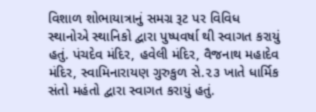વિશાળ શોભાયાત્રાનું સમગ્ર રૂટ પર વિવિધ સ્થાનોએ સ્થાનિકો દ્વારા પુષ્પવર્ષા થી સ્વાગત કરાયું હતું. પંચદેવ મંદિર, હવેલી મંદિર, વૈજનાથ મહાદેવ મંદિર, સ્વામિનારાયણ ગુરુકુળ સે.૨૩ ખાતે ધાર્મિક સંતો મહંતો દ્વારા સ્વાગત કરાયું હતું.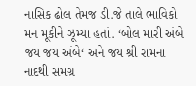નાસિક ઢોલ તેમજ ડી.જે તાલે ભાવિકો મન મૂકીને ઝૂમ્યા હતાં. ‘બોલ મારી અંબે જય જય અંબે‘ અને જય શ્રી રામના નાદથી સમગ્ર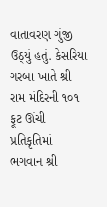વાતાવરણ ગુંજી ઉઠ્યું હતું. કેસરિયા ગરબા ખાતે શ્રી રામ મંદિરની ૧૦૧ ફૂટ ઊંચી પ્રતિકૃતિમાં ભગવાન શ્રી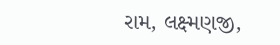રામ, લક્ષ્મણજી,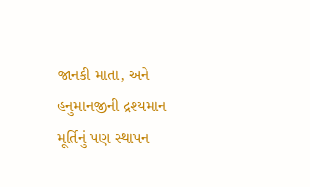જાનકી માતા, અને હનુમાનજીની દ્રશ્યમાન મૂર્તિનું પણ સ્થાપન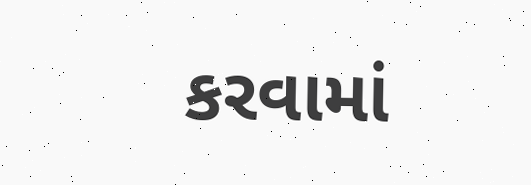કરવામાં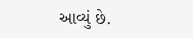આવ્યું છે.